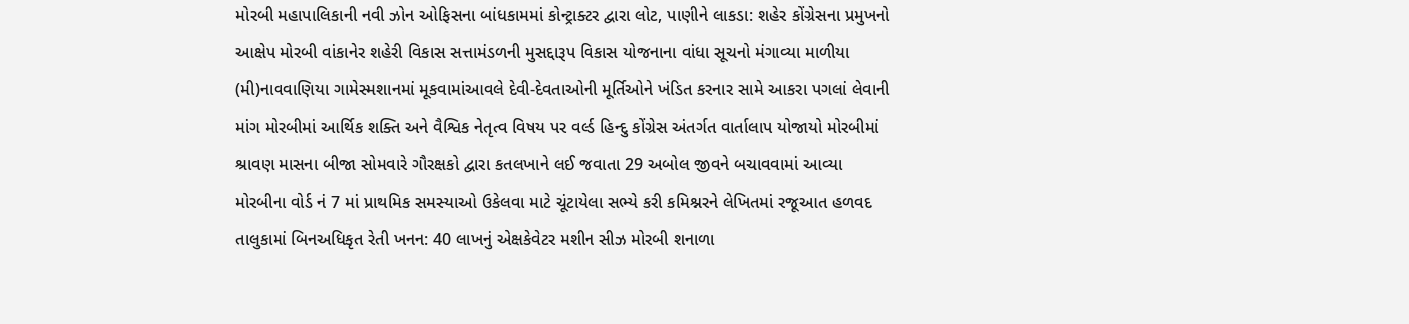મોરબી મહાપાલિકાની નવી ઝોન ઓફિસના બાંધકામમાં કોન્ટ્રાક્ટર દ્વારા લોટ, પાણીને લાકડા: શહેર કોંગ્રેસના પ્રમુખનો આક્ષેપ મોરબી વાંકાનેર શહેરી વિકાસ સત્તામંડળની મુસદ્દારૂપ વિકાસ યોજનાના વાંધા સૂચનો મંગાવ્યા માળીયા (મી)નાવવાણિયા ગામેસ્મશાનમાં મૂકવામાંઆવલે દેવી-દેવતાઓની મૂર્તિઓને ખંડિત કરનાર સામે આકરા પગલાં લેવાની માંગ મોરબીમાં આર્થિક શક્તિ અને વૈશ્વિક નેતૃત્વ વિષય પર વર્લ્ડ હિન્દુ કોંગ્રેસ અંતર્ગત વાર્તાલાપ યોજાયો મોરબીમાં શ્રાવણ માસના બીજા સોમવારે ગૌરક્ષકો દ્વારા કતલખાને લઈ જવાતા 29 અબોલ જીવને બચાવવામાં આવ્યા મોરબીના વોર્ડ નં 7 માં પ્રાથમિક સમસ્યાઓ ઉકેલવા માટે ચૂંટાયેલા સભ્યે કરી કમિશ્નરને લેખિતમાં રજૂઆત હળવદ તાલુકામાં બિનઅધિકૃત રેતી ખનન: 40 લાખનું એક્ષકેવેટર મશીન સીઝ મોરબી શનાળા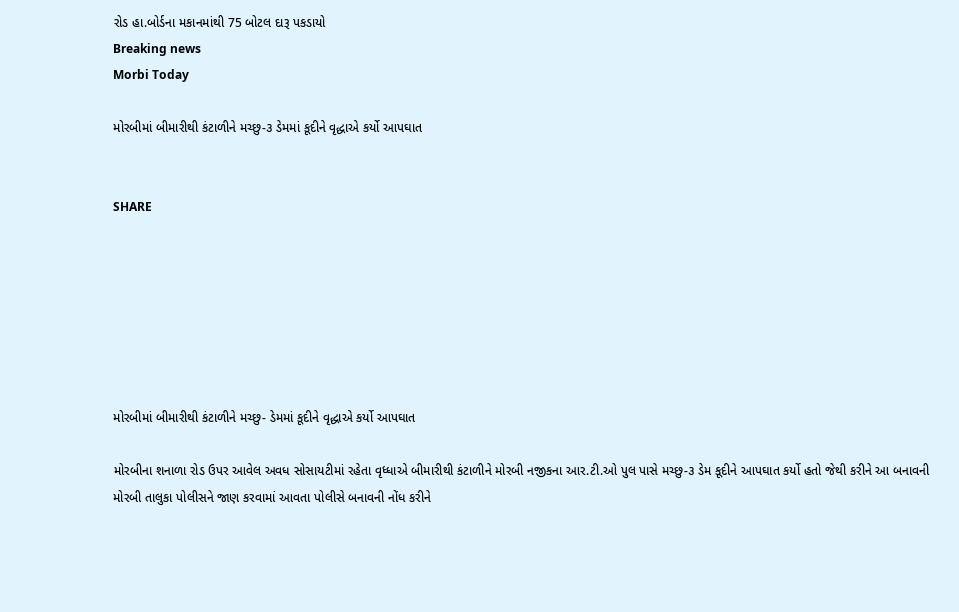રોડ હા.બોર્ડના મકાનમાંથી 75 બોટલ દારૂ પકડાયો
Breaking news
Morbi Today

મોરબીમાં બીમારીથી કંટાળીને મચ્છુ-૩ ડેમમાં કૂદીને વૃદ્ધાએ કર્યો આપઘાત


SHARE







મોરબીમાં બીમારીથી કંટાળીને મચ્છુ- ડેમમાં કૂદીને વૃદ્ધાએ કર્યો આપઘાત

મોરબીના શનાળા રોડ ઉપર આવેલ અવધ સોસાયટીમાં રહેતા વૃધ્ધાએ બીમારીથી કંટાળીને મોરબી નજીકના આર.ટી.ઓ પુલ પાસે મચ્છુ-૩ ડેમ કૂદીને આપઘાત કર્યો હતો જેથી કરીને આ બનાવની મોરબી તાલુકા પોલીસને જાણ કરવામાં આવતા પોલીસે બનાવની નોંધ કરીને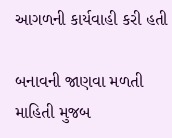આગળની કાર્યવાહી કરી હતી

બનાવની જાણવા મળતી માહિતી મુજબ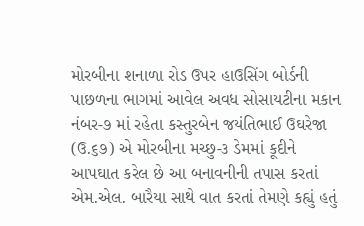મોરબીના શનાળા રોડ ઉપર હાઉસિંગ બોર્ડની પાછળના ભાગમાં આવેલ અવધ સોસાયટીના મકાન નંબર-૭ માં રહેતા કસ્તુરબેન જયંતિભાઈ ઉઘરેજા (ઉ.૬૭) એ મોરબીના મચ્છુ-૩ ડેમમાં કૂદીને આપઘાત કરેલ છે આ બનાવનીની તપાસ કરતાં એમ.એલ. બારૈયા સાથે વાત કરતાં તેમણે કહ્યું હતું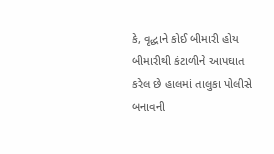કે, વૃદ્ધાને કોઈ બીમારી હોય બીમારીથી કંટાળીને આપઘાત કરેલ છે હાલમાં તાલુકા પોલીસે બનાવની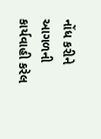નોંધ કરીને આગળની કાર્યવાહી કરેલ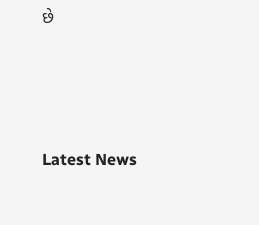છે




Latest News